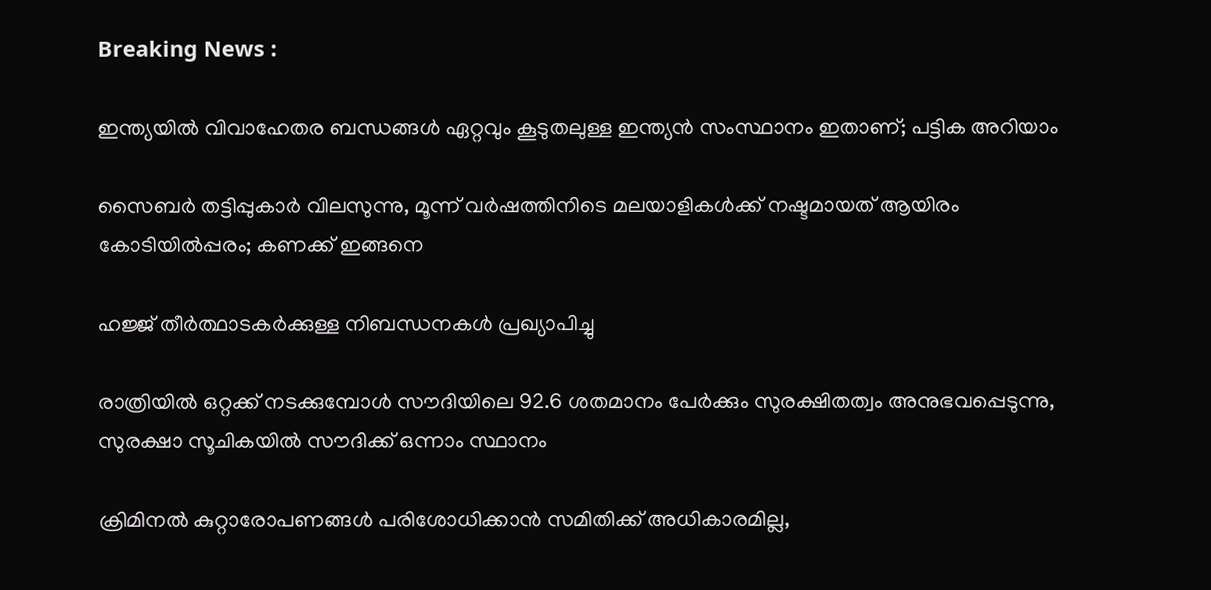Breaking News :

ഇന്ത്യയില്‍ വിവാഹേതര ബന്ധങ്ങള്‍ ഏറ്റവും കൂടുതലുള്ള ഇന്ത്യന്‍ സംസ്ഥാനം ഇതാണ്; പട്ടിക അറിയാം

സൈബര്‍ തട്ടിപ്പുകാര്‍ വിലസുന്നു, മൂന്ന് വര്‍ഷത്തിനിടെ മലയാളികള്‍ക്ക് നഷ്ടമായത് ആയിരം കോടിയില്‍പ്പരം; കണക്ക് ഇങ്ങനെ

ഹജ്ജ് തീർത്ഥാടകർക്കുള്ള നിബന്ധനകൾ പ്രഖ്യാപിച്ചു

രാത്രിയിൽ ഒറ്റക്ക് നടക്കുമ്പോൾ സൗദിയിലെ 92.6 ശതമാനം പേർക്കും സുരക്ഷിതത്വം അനുഭവപ്പെടുന്നു, സുരക്ഷാ സൂചികയിൽ സൗദിക്ക് ഒന്നാം സ്ഥാനം

ക്രിമിനല്‍ കുറ്റാരോപണങ്ങള്‍ പരിശോധിക്കാന്‍ സമിതിക്ക്‌ അധികാരമില്ല,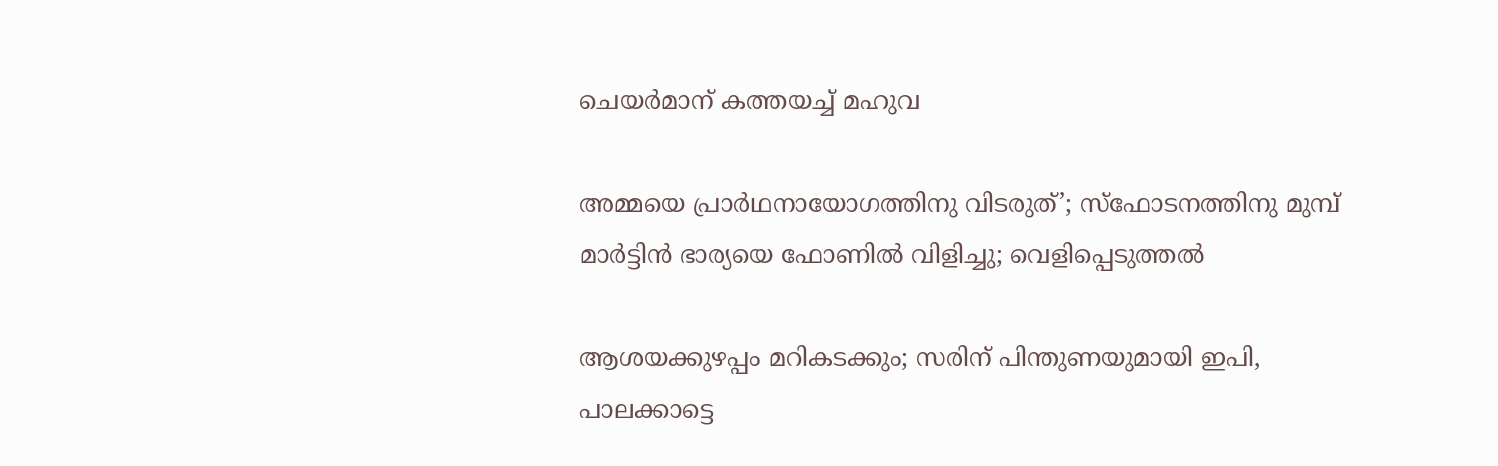ചെയര്‍മാന്‌ കത്തയച്ച് മഹുവ

അമ്മയെ പ്രാര്‍ഥനായോഗത്തിനു വിടരുത്’; സ്‌ഫോടനത്തിനു മുമ്പ് മാര്‍ട്ടിന്‍ ഭാര്യയെ ഫോണില്‍ വിളിച്ചു; വെളിപ്പെടുത്തല്‍

ആശയക്കുഴപ്പം മറികടക്കും; സരിന് പിന്തുണയുമായി ഇപി, പാലക്കാട്ടെ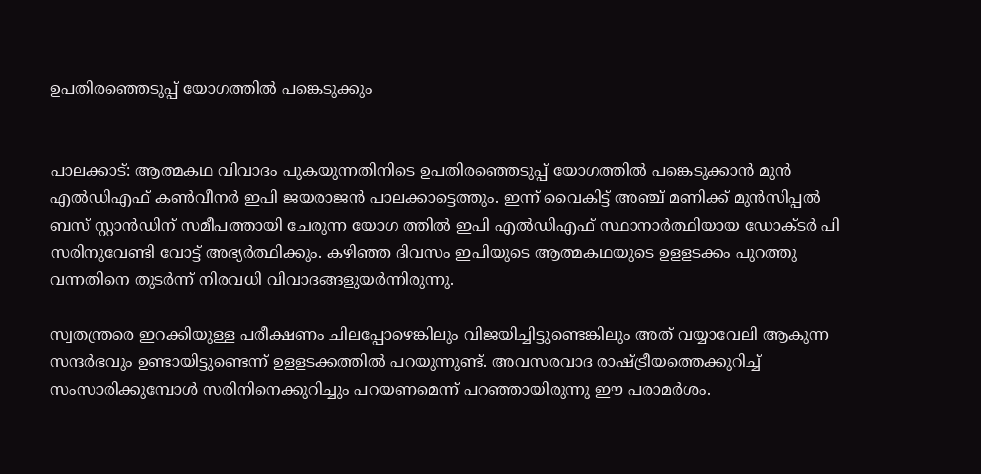ഉപതിരഞ്ഞെടുപ്പ് യോഗത്തിൽ പങ്കെടുക്കും


പാലക്കാട്: ആത്മകഥ വിവാദം പുകയുന്നതിനിടെ ഉപതിരഞ്ഞെടുപ്പ് യോഗത്തിൽ പങ്കെടുക്കാൻ മുൻ എൽഡിഎഫ് കൺവീനർ ഇപി ജയരാജൻ പാലക്കാട്ടെത്തും. ഇന്ന് വൈകിട്ട് അഞ്ച് മണിക്ക് മുൻസിപ്പൽ ബസ് സ്റ്റാൻഡിന് സമീപത്തായി ചേരുന്ന യോഗ ത്തിൽ ഇപി എൽഡിഎഫ് സ്ഥാനാർത്ഥിയായ ഡോക്ടർ പി സരിനുവേണ്ടി വോട്ട് അഭ്യർത്ഥിക്കും. കഴിഞ്ഞ ദിവസം ഇപിയുടെ ആത്മകഥയുടെ ഉളളടക്കം പുറത്തു വന്നതിനെ തുടർന്ന് നിരവധി വിവാദങ്ങളുയർന്നിരുന്നു.

സ്വതന്ത്രരെ ഇറക്കിയുള്ള പരീക്ഷണം ചിലപ്പോഴെങ്കിലും വിജയിച്ചിട്ടുണ്ടെങ്കിലും അത് വയ്യാവേലി ആകുന്ന സന്ദർഭവും ഉണ്ടായിട്ടുണ്ടെന്ന് ഉളളടക്കത്തിൽ പറയുന്നുണ്ട്. അവസരവാദ രാഷ്ട്രീയത്തെക്കുറിച്ച് സംസാരിക്കുമ്പോൾ സരിനിനെക്കുറിച്ചും പറയണമെന്ന് പറഞ്ഞായിരുന്നു ഈ പരാമർശം.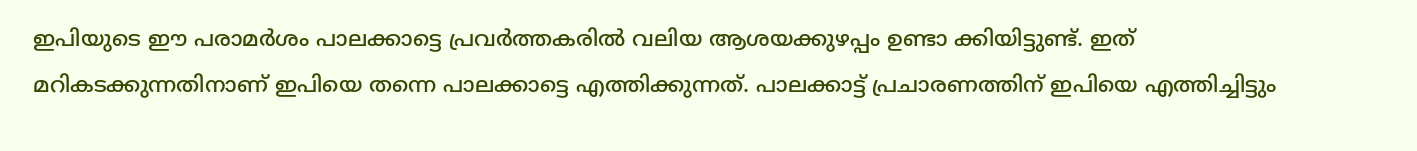ഇപിയുടെ ഈ പരാമർശം പാലക്കാട്ടെ പ്രവർത്തകരിൽ വലിയ ആശയക്കുഴപ്പം ഉണ്ടാ ക്കിയിട്ടുണ്ട്. ഇത് മറികടക്കുന്നതിനാണ് ഇപിയെ തന്നെ പാലക്കാട്ടെ എത്തിക്കുന്നത്. പാലക്കാട്ട് പ്രചാരണത്തിന് ഇപിയെ എത്തിച്ചിട്ടും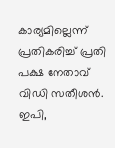കാര്യമില്ലെന്ന് പ്രതികരിച്ച് പ്രതി പക്ഷ നേതാവ് വിഡി സതീശൻ. ഇപി,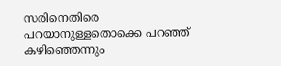സരിനെതിരെ പറയാനുള്ളതൊക്കെ പറഞ്ഞ് കഴിഞ്ഞെന്നും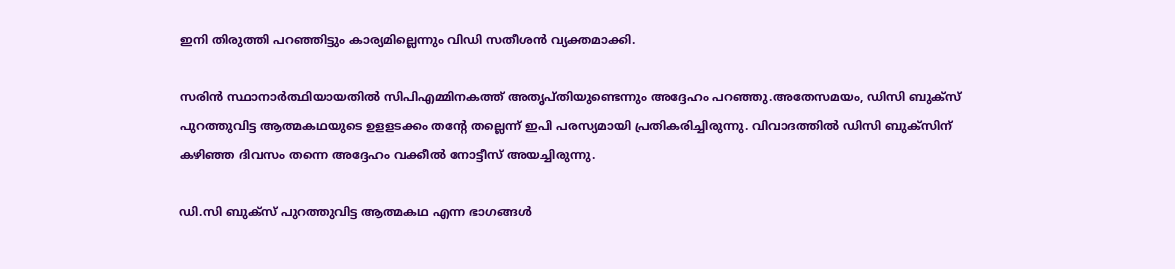ഇനി തിരുത്തി പറഞ്ഞിട്ടും കാര്യമില്ലെന്നും വിഡി സതീശൻ വ്യക്തമാക്കി.

സരിൻ സ്ഥാനാ‌ർത്ഥിയായതിൽ സിപിഎമ്മിനകത്ത് അതൃപ്തിയുണ്ടെന്നും അദ്ദേഹം പറഞ്ഞു.അതേസമയം, ഡിസി ബുക്സ് പുറത്തുവിട്ട ആത്മകഥയുടെ ഉളളടക്കം തന്റേ തല്ലെന്ന് ഇപി പരസ്യമായി പ്രതികരിച്ചിരുന്നു. വിവാദത്തിൽ ഡിസി ബുക്സിന് കഴിഞ്ഞ ദിവസം തന്നെ അദ്ദേഹം വക്കീൽ നോട്ടീസ് അയച്ചിരുന്നു.

ഡി.സി ബുക്സ് പുറത്തുവിട്ട ആത്മകഥ എന്ന ഭാഗങ്ങൾ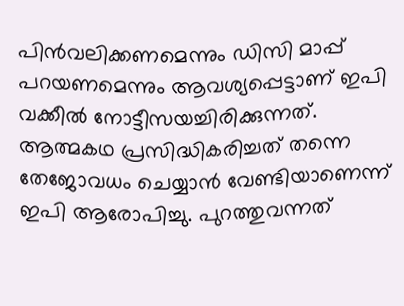പിൻവലിക്കണമെന്നും ഡിസി മാപ്പ് പറയണമെന്നും ആവശ്യപ്പെട്ടാണ് ഇപി വക്കീൽ നോട്ടീസയച്ചിരിക്കുന്നത്. ആത്മകഥ പ്രസിദ്ധികരിച്ചത് തന്നെ തേജോവധം ചെയ്യാൻ വേണ്ടിയാണെന്ന് ഇപി ആരോപിച്ചു. പുറത്തുവന്നത്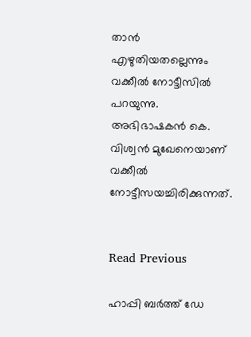താൻ എഴുതിയതല്ലെന്നും വക്കീൽ നോട്ടീസിൽ പറയുന്നു. അഭിഭാഷകൻ കെ. വിശ്വൻ മുഖേനെയാണ് വക്കീൽ നോട്ടീസയച്ചിരിക്കുന്നത്.


Read Previous

ഹാപ്പി ബര്‍ത്ത് ഡേ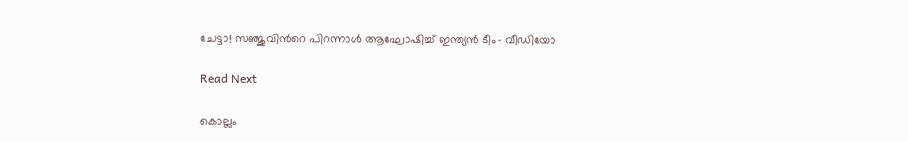ചേട്ടാ! സഞ്ജുവിന്‍റെ പിറന്നാള്‍ ആഘോഷിച്ച് ഇന്ത്യൻ ടീം- വീഡിയോ

Read Next

കൊല്ലം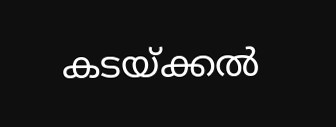കടയ്ക്കൽ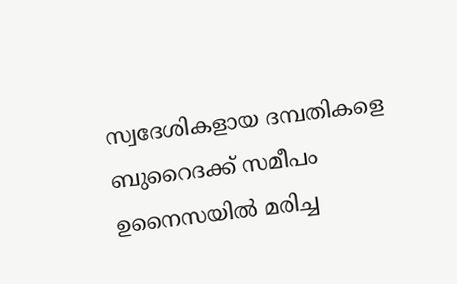സ്വദേശികളായ ദമ്പതികളെ ബുറൈദക്ക് സമീപം ഉനൈസയിൽ മരിച്ച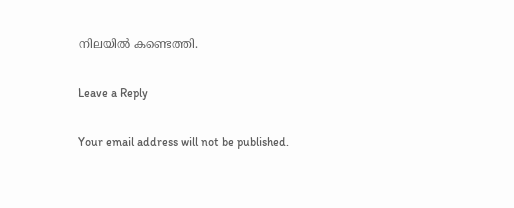നിലയില്‍ കണ്ടെത്തി.

Leave a Reply

Your email address will not be published.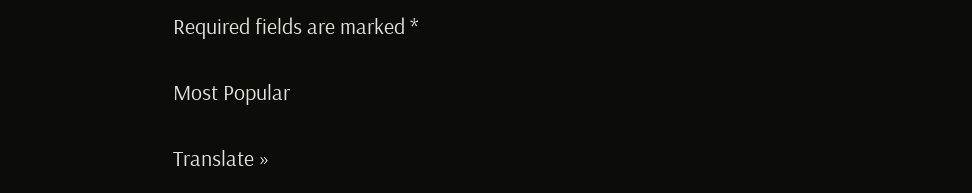Required fields are marked *

Most Popular

Translate »